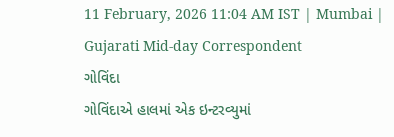11 February, 2026 11:04 AM IST | Mumbai | Gujarati Mid-day Correspondent
ગોવિંદા
ગોવિંદાએ હાલમાં એક ઇન્ટરવ્યુમાં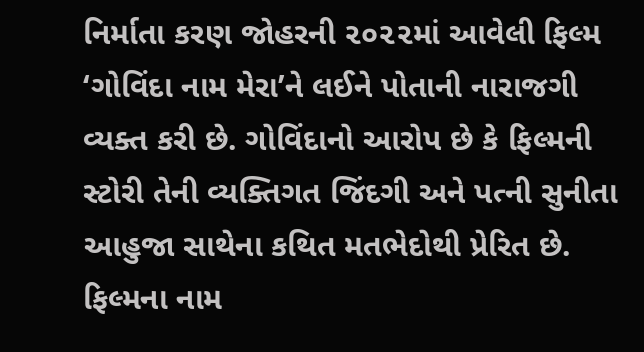નિર્માતા કરણ જોહરની ૨૦૨૨માં આવેલી ફિલ્મ ‘ગોવિંદા નામ મેરા’ને લઈને પોતાની નારાજગી વ્યક્ત કરી છે. ગોવિંદાનો આરોપ છે કે ફિલ્મની સ્ટોરી તેની વ્યક્તિગત જિંદગી અને પત્ની સુનીતા આહુજા સાથેના કથિત મતભેદોથી પ્રેરિત છે.
ફિલ્મના નામ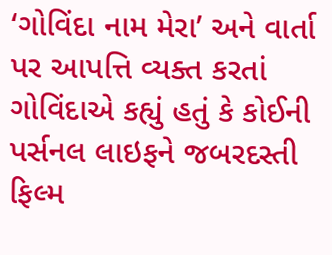‘ગોવિંદા નામ મેરા’ અને વાર્તા પર આપત્તિ વ્યક્ત કરતાં ગોવિંદાએ કહ્યું હતું કે કોઈની પર્સનલ લાઇફને જબરદસ્તી ફિલ્મ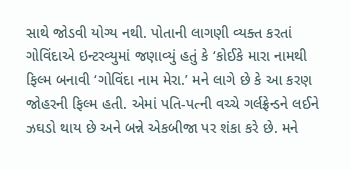સાથે જોડવી યોગ્ય નથી. પોતાની લાગણી વ્યક્ત કરતાં ગોવિંદાએ ઇન્ટરવ્યુમાં જણાવ્યું હતું કે ‘કોઈકે મારા નામથી ફિલ્મ બનાવી ‘ગોવિંદા નામ મેરા.’ મને લાગે છે કે આ કરણ જોહરની ફિલ્મ હતી. એમાં પતિ-પત્ની વચ્ચે ગર્લફ્રેન્ડને લઈને ઝઘડો થાય છે અને બન્ને એકબીજા પર શંકા કરે છે. મને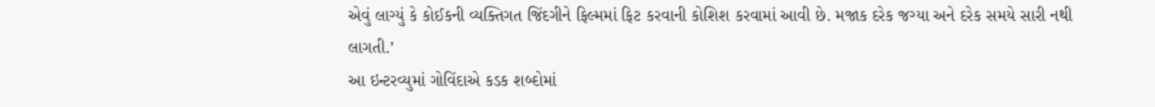એવું લાગ્યું કે કોઈકની વ્યક્તિગત જિંદગીને ફિલ્મમાં ફિટ કરવાની કોશિશ કરવામાં આવી છે. મજાક દરેક જગ્યા અને દરેક સમયે સારી નથી લાગતી.’
આ ઇન્ટરવ્યુમાં ગોવિંદાએ કડક શબ્દોમાં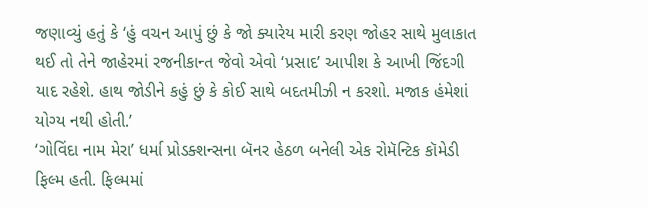જણાવ્યું હતું કે ‘હું વચન આપું છું કે જો ક્યારેય મારી કરણ જોહર સાથે મુલાકાત થઈ તો તેને જાહેરમાં રજનીકાન્ત જેવો એવો ‘પ્રસાદ’ આપીશ કે આખી જિંદગી યાદ રહેશે. હાથ જોડીને કહું છું કે કોઈ સાથે બદતમીઝી ન કરશો. મજાક હંમેશાં યોગ્ય નથી હોતી.’
‘ગોવિંદા નામ મેરા’ ધર્મા પ્રોડક્શન્સના બૅનર હેઠળ બનેલી એક રોમૅન્ટિક કૉમેડી ફિલ્મ હતી. ફિલ્મમાં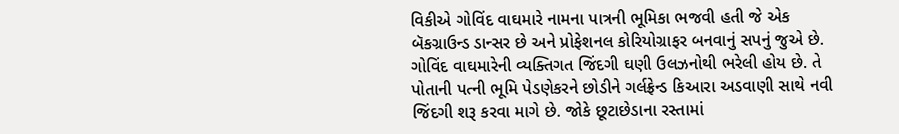વિકીએ ગોવિંદ વાઘમારે નામના પાત્રની ભૂમિકા ભજવી હતી જે એક બૅકગ્રાઉન્ડ ડાન્સર છે અને પ્રોફેશનલ કોરિયોગ્રાફર બનવાનું સપનું જુએ છે. ગોવિંદ વાઘમારેની વ્યક્તિગત જિંદગી ઘણી ઉલઝનોથી ભરેલી હોય છે. તે પોતાની પત્ની ભૂમિ પેડણેકરને છોડીને ગર્લફ્રેન્ડ કિઆરા અડવાણી સાથે નવી જિંદગી શરૂ કરવા માગે છે. જોકે છૂટાછેડાના રસ્તામાં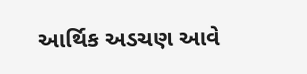આર્થિક અડચણ આવે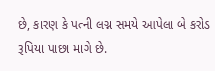છે, કારણ કે પત્ની લગ્ન સમયે આપેલા બે કરોડ રૂપિયા પાછા માગે છે.